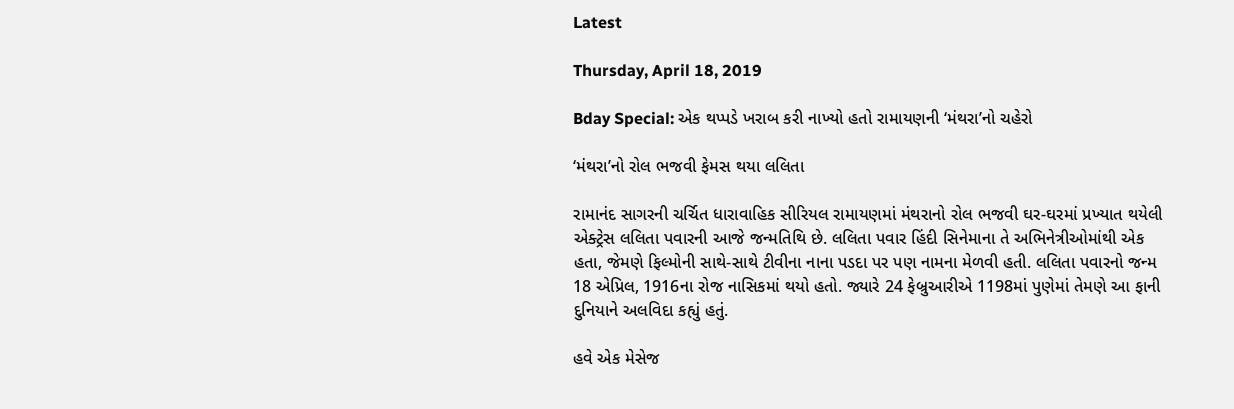Latest

Thursday, April 18, 2019

Bday Special: એક થપ્પડે ખરાબ કરી નાખ્યો હતો રામાયણની ‘મંથરા’નો ચહેરો

‘મંથરા’નો રોલ ભજવી ફેમસ થયા લલિતા

રામાનંદ સાગરની ચર્ચિત ધારાવાહિક સીરિયલ રામાયણમાં મંથરાનો રોલ ભજવી ઘર-ઘરમાં પ્રખ્યાત થયેલી એક્ટ્રેસ લલિતા પવારની આજે જન્મતિથિ છે. લલિતા પવાર હિંદી સિનેમાના તે અભિનેત્રીઓમાંથી એક હતા, જેમણે ફિલ્મોની સાથે-સાથે ટીવીના નાના પડદા પર પણ નામના મેળવી હતી. લલિતા પવારનો જન્મ 18 એપ્રિલ, 1916ના રોજ નાસિકમાં થયો હતો. જ્યારે 24 ફેબ્રુઆરીએ 1198માં પુણેમાં તેમણે આ ફાની દુનિયાને અલવિદા કહ્યું હતું.

હવે એક મેસેજ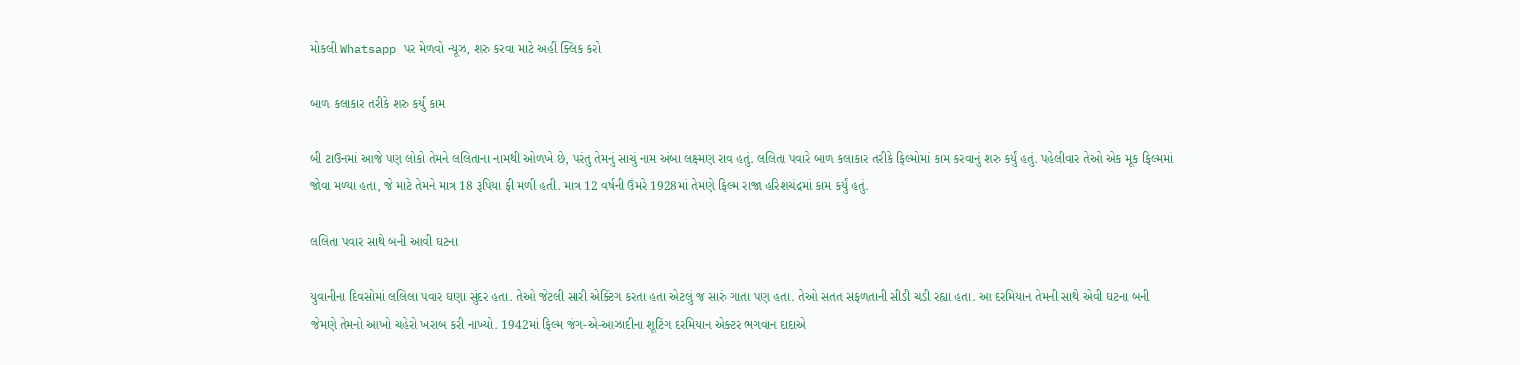મોકલી Whatsapp પર મેળવો ન્યૂઝ, શરુ કરવા માટે અહીં ક્લિક કરો

બાળ કલાકાર તરીકે શરુ કર્યું કામ

બી ટાઉનમાં આજે પણ લોકો તેમને લલિતાના નામથી ઓળખે છે, પરંતુ તેમનું સાચું નામ અંબા લક્ષ્મણ રાવ હતું. લલિતા પવારે બાળ કલાકાર તરીકે ફિલ્મોમાં કામ કરવાનું શરુ કર્યું હતું. પહેલીવાર તેઓ એક મૂક ફિલ્મમાં જોવા મળ્યા હતા, જે માટે તેમને માત્ર 18 રૂપિયા ફી મળી હતી. માત્ર 12 વર્ષની ઉંમરે 1928માં તેમણે ફિલ્મ રાજા હરિશચંદ્રમાં કામ કર્યું હતું.

લલિતા પવાર સાથે બની આવી ઘટના

યુવાનીના દિવસોમાં લલિલા પવાર ઘણા સુંદર હતા. તેઓ જેટલી સારી એક્ટિંગ કરતા હતા એટલું જ સારું ગાતા પણ હતા. તેઓ સતત સફળતાની સીડી ચડી રહ્યા હતા. આ દરમિયાન તેમની સાથે એવી ઘટના બની જેમણે તેમનો આખો ચહેરો ખરાબ કરી નાખ્યો. 1942માં ફિલ્મ જંગ-એ-આઝાદીના શૂટિંગ દરમિયાન એક્ટર ભગવાન દાદાએ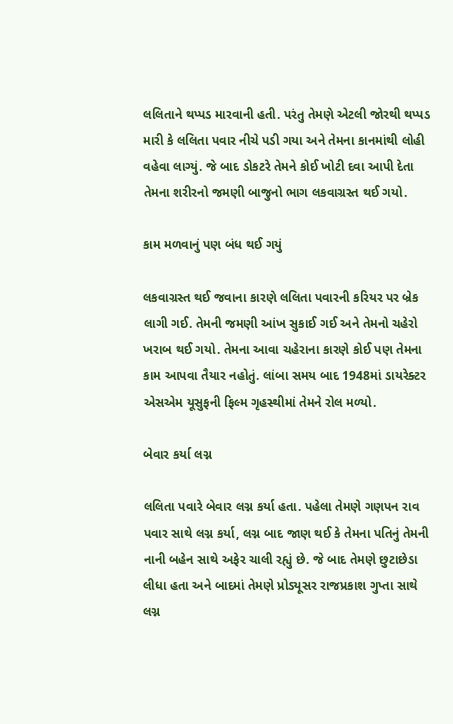લલિતાને થપ્પડ મારવાની હતી. પરંતુ તેમણે એટલી જોરથી થપ્પડ મારી કે લલિતા પવાર નીચે પડી ગયા અને તેમના કાનમાંથી લોહી વહેવા લાગ્યું. જે બાદ ડોકટરે તેમને કોઈ ખોટી દવા આપી દેતા તેમના શરીરનો જમણી બાજુનો ભાગ લકવાગ્રસ્ત થઈ ગયો.

કામ મળવાનું પણ બંધ થઈ ગયું

લકવાગ્રસ્ત થઈ જવાના કારણે લલિતા પવારની કરિયર પર બ્રેક લાગી ગઈ. તેમની જમણી આંખ સુકાઈ ગઈ અને તેમનો ચહેરો ખરાબ થઈ ગયો. તેમના આવા ચહેરાના કારણે કોઈ પણ તેમના કામ આપવા તૈયાર નહોતું. લાંબા સમય બાદ 1948માં ડાયરેક્ટર એસએમ યૂસુફની ફિલ્મ ગૃહસ્થીમાં તેમને રોલ મળ્યો.

બેવાર કર્યા લગ્ન

લલિતા પવારે બેવાર લગ્ન કર્યા હતા. પહેલા તેમણે ગણપન રાવ પવાર સાથે લગ્ન કર્યા, લગ્ન બાદ જાણ થઈ કે તેમના પતિનું તેમની નાની બહેન સાથે અફેર ચાલી રહ્યું છે. જે બાદ તેમણે છુટાછેડા લીધા હતા અને બાદમાં તેમણે પ્રોડ્યૂસર રાજપ્રકાશ ગુપ્તા સાથે લગ્ન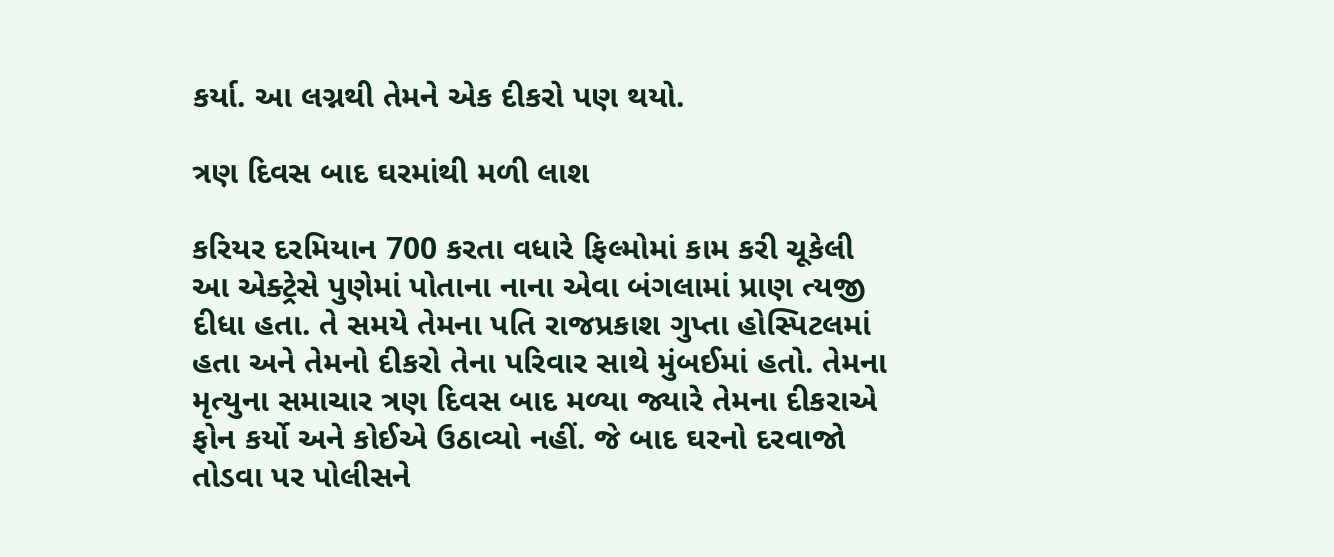કર્યા. આ લગ્નથી તેમને એક દીકરો પણ થયો.

ત્રણ દિવસ બાદ ઘરમાંથી મળી લાશ

કરિયર દરમિયાન 700 કરતા વધારે ફિલ્મોમાં કામ કરી ચૂકેલી આ એક્ટ્રેસે પુણેમાં પોતાના નાના એવા બંગલામાં પ્રાણ ત્યજી દીધા હતા. તે સમયે તેમના પતિ રાજપ્રકાશ ગુપ્તા હોસ્પિટલમાં હતા અને તેમનો દીકરો તેના પરિવાર સાથે મુંબઈમાં હતો. તેમના મૃત્યુના સમાચાર ત્રણ દિવસ બાદ મળ્યા જ્યારે તેમના દીકરાએ ફોન કર્યો અને કોઈએ ઉઠાવ્યો નહીં. જે બાદ ઘરનો દરવાજો તોડવા પર પોલીસને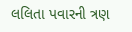લલિતા પવારની ત્રણ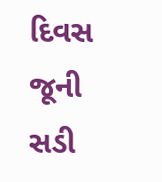દિવસ જૂની સડી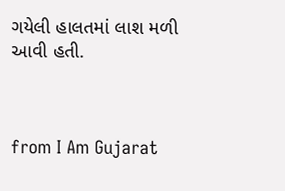ગયેલી હાલતમાં લાશ મળી આવી હતી.



from I Am Gujarat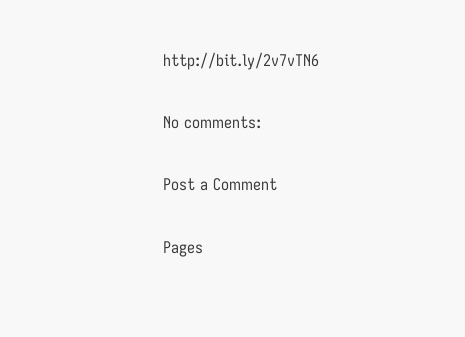http://bit.ly/2v7vTN6

No comments:

Post a Comment

Pages